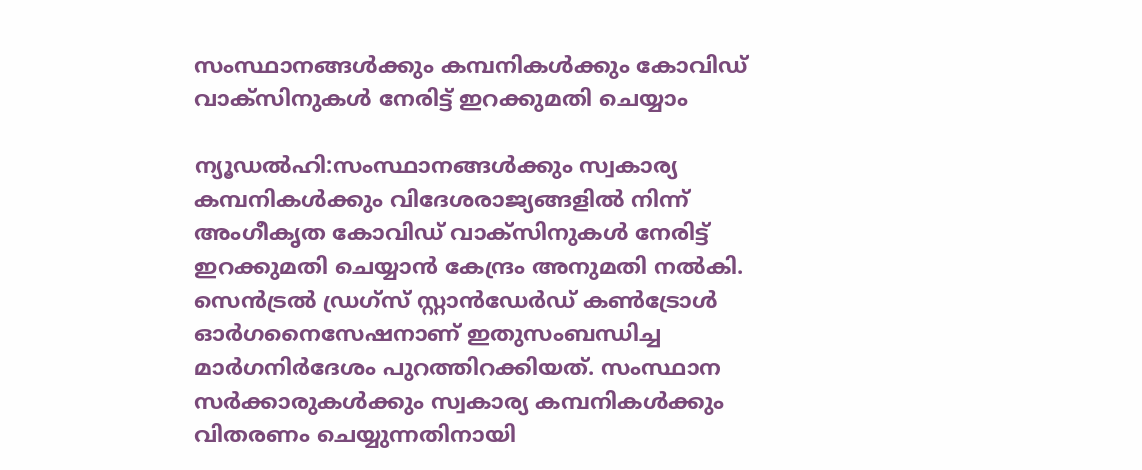സംസ്ഥാനങ്ങള്‍ക്കും കമ്പനികള്‍ക്കും കോവിഡ് വാക്‌സിനുകള്‍ നേരിട്ട് ഇറക്കുമതി ചെയ്യാം

ന്യൂഡല്‍ഹി:സംസ്ഥാനങ്ങള്‍ക്കും സ്വകാര്യ കമ്പനികള്‍ക്കും വിദേശരാജ്യങ്ങളില്‍ നിന്ന് അംഗീകൃത കോവിഡ് വാക്‌സിനുകള്‍ നേരിട്ട് ഇറക്കുമതി ചെയ്യാന്‍ കേന്ദ്രം അനുമതി നല്‍കി. സെന്‍ട്രല്‍ ഡ്രഗ്‌സ് സ്റ്റാന്‍ഡേര്‍ഡ് കണ്‍ട്രോള്‍ ഓര്‍ഗനൈസേഷനാണ് ഇതുസംബന്ധിച്ച മാര്‍ഗനിര്‍ദേശം പുറത്തിറക്കിയത്. സംസ്ഥാന സര്‍ക്കാരുകള്‍ക്കും സ്വകാര്യ കമ്പനികള്‍ക്കും വിതരണം ചെയ്യുന്നതിനായി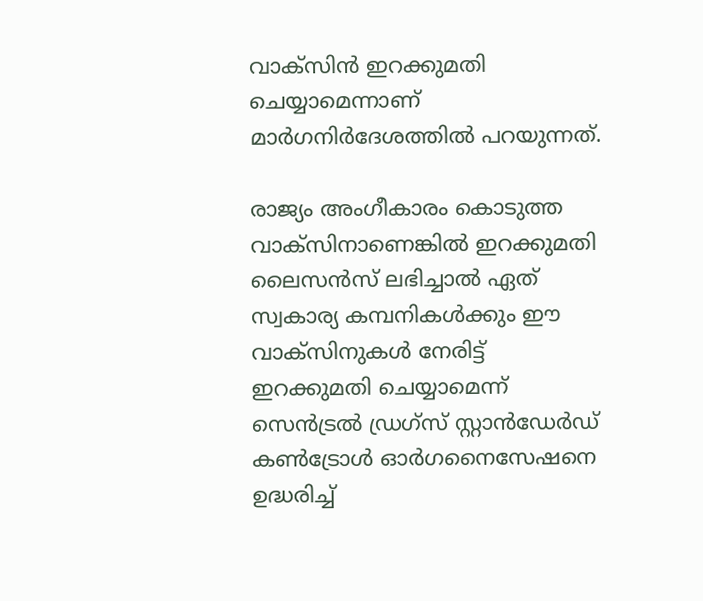വാക്‌സിന്‍ ഇറക്കുമതി ചെയ്യാമെന്നാണ് മാര്‍ഗനിര്‍ദേശത്തില്‍ പറയുന്നത്.

രാജ്യം അംഗീകാരം കൊടുത്ത വാക്‌സിനാണെങ്കില്‍ ഇറക്കുമതി ലൈസന്‍സ് ലഭിച്ചാല്‍ ഏത് സ്വകാര്യ കമ്പനികള്‍ക്കും ഈ വാക്‌സിനുകള്‍ നേരിട്ട് ഇറക്കുമതി ചെയ്യാമെന്ന് സെന്‍ട്രല്‍ ഡ്രഗ്‌സ് സ്റ്റാന്‍ഡേര്‍ഡ് കണ്‍ട്രോള്‍ ഓര്‍ഗനൈസേഷനെ ഉദ്ധരിച്ച്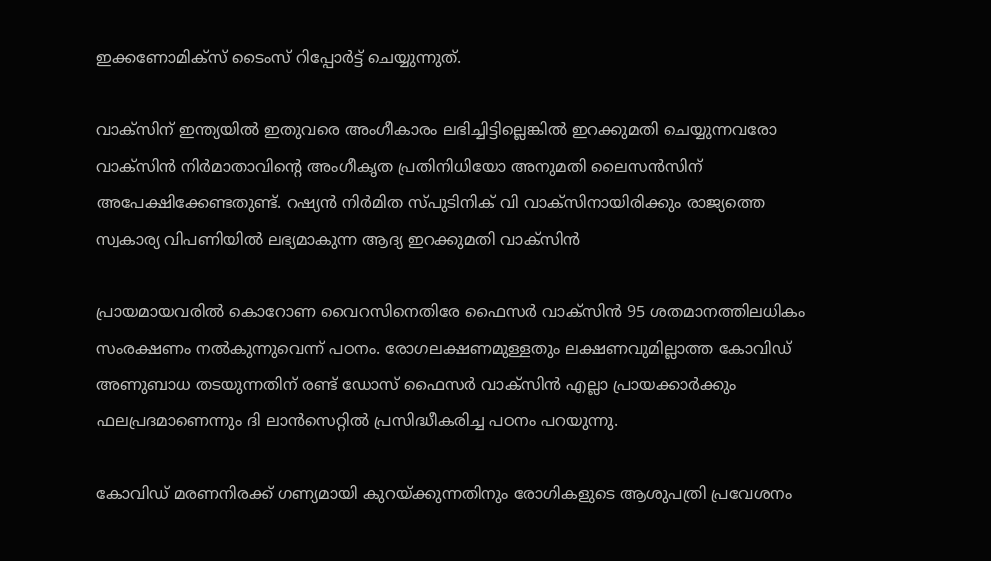ഇക്കണോമിക്‌സ് ടൈംസ് റിപ്പോര്‍ട്ട് ചെയ്യുന്നുത്.

വാക്‌സിന് ഇന്ത്യയില്‍ ഇതുവരെ അംഗീകാരം ലഭിച്ചിട്ടില്ലെങ്കില്‍ ഇറക്കുമതി ചെയ്യുന്നവരോ വാക്‌സിന്‍ നിര്‍മാതാവിന്റെ അംഗീകൃത പ്രതിനിധിയോ അനുമതി ലൈസന്‍സിന് അപേക്ഷിക്കേണ്ടതുണ്ട്. റഷ്യന്‍ നിര്‍മിത സ്പുടിനിക് വി വാക്‌സിനായിരിക്കും രാജ്യത്തെ സ്വകാര്യ വിപണിയില്‍ ലഭ്യമാകുന്ന ആദ്യ ഇറക്കുമതി വാക്‌സിന്‍

പ്രായമായവരിൽ കൊറോണ വൈറസിനെതിരേ ഫൈസർ വാക്സിൻ 95 ശതമാനത്തിലധികം സംരക്ഷണം നൽകുന്നുവെന്ന് പഠനം. രോഗലക്ഷണമുള്ളതും ലക്ഷണവുമില്ലാത്ത കോവിഡ് അണുബാധ തടയുന്നതിന് രണ്ട് ഡോസ് ഫൈസർ വാക്സിൻ എല്ലാ പ്രായക്കാർക്കും ഫലപ്രദമാണെന്നും ദി ലാൻസെറ്റിൽ പ്രസിദ്ധീകരിച്ച പഠനം പറയുന്നു.

കോവിഡ് മരണനിരക്ക് ഗണ്യമായി കുറയ്ക്കുന്നതിനും രോഗികളുടെ ആശുപത്രി പ്രവേശനം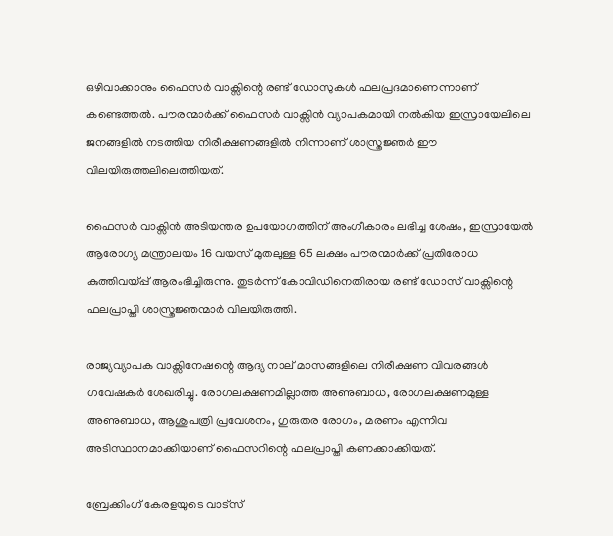ഒഴിവാക്കാനും ഫൈസർ വാക്സിന്റെ രണ്ട് ഡോസുകൾ ഫലപ്രദമാണെന്നാണ് കണ്ടെത്തൽ. പൗരന്മാർക്ക് ഫൈസർ വാക്സിൻ വ്യാപകമായി നൽകിയ ഇസ്രായേലിലെ ജനങ്ങളിൽ നടത്തിയ നിരീക്ഷണങ്ങളിൽ നിന്നാണ് ശാസ്ത്രജ്ഞർ ഈ വിലയിരുത്തലിലെത്തിയത്.

ഫൈസർ വാക്സിൻ അടിയന്തര ഉപയോഗത്തിന് അംഗീകാരം ലഭിച്ച ശേഷം, ഇസ്രായേൽ ആരോഗ്യ മന്ത്രാലയം 16 വയസ് മുതലുള്ള 65 ലക്ഷം പൗരന്മാർക്ക് പ്രതിരോധ കുത്തിവയ്പ്പ് ആരംഭിച്ചിരുന്നു. തുടർന്ന് കോവിഡിനെതിരായ രണ്ട് ഡോസ് വാക്സിന്റെ ഫലപ്രാപ്തി ശാസ്ത്രജ്ഞന്മാർ വിലയിരുത്തി.

രാജ്യവ്യാപക വാക്സിനേഷന്റെ ആദ്യ നാല് മാസങ്ങളിലെ നിരീക്ഷണ വിവരങ്ങൾ ഗവേഷകർ ശേഖരിച്ചു. രോഗലക്ഷണമില്ലാത്ത അണുബാധ, രോഗലക്ഷണമുള്ള അണുബാധ, ആശുപത്രി പ്രവേശനം, ഗുരുതര രോഗം, മരണം എന്നിവ അടിസ്ഥാനമാക്കിയാണ് ഫൈസറിന്റെ ഫലപ്രാപ്തി കണക്കാക്കിയത്.

ബ്രേക്കിംഗ് കേരളയുടെ വാട്സ്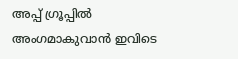അപ്പ് ഗ്രൂപ്പിൽ അംഗമാകുവാൻ ഇവിടെ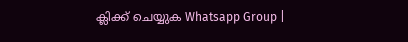ക്ലിക്ക് ചെയ്യുക Whatsapp Group |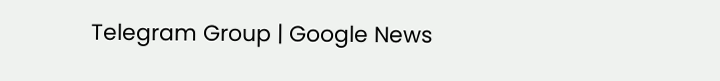Telegram Group | Google News